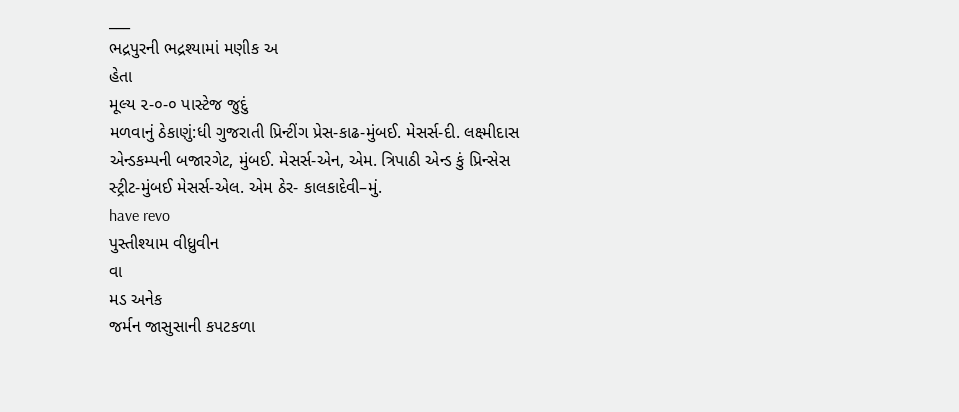___
ભદ્રપુરની ભદ્રશ્યામાં મણીક અ
હેતા
મૂલ્ય ૨-૦-૦ પાસ્ટેજ જુદું
મળવાનું ઠેકાણું:ધી ગુજરાતી પ્રિન્ટીંગ પ્રેસ-કાઢ-મુંબઈ. મેસર્સ-દી. લક્ષ્મીદાસ એન્ડકમ્પની બજારગેટ, મુંબઈ. મેસર્સ-એન, એમ. ત્રિપાઠી એન્ડ કું પ્રિન્સેસ સ્ટ્રીટ-મુંબઈ મેસર્સ-એલ. એમ ઠેર- કાલકાદેવી–મું.
have revo
પુસ્તીશ્યામ વીધ્રુવીન
વા
મડ અનેક
જર્મન જાસુસાની કપટકળા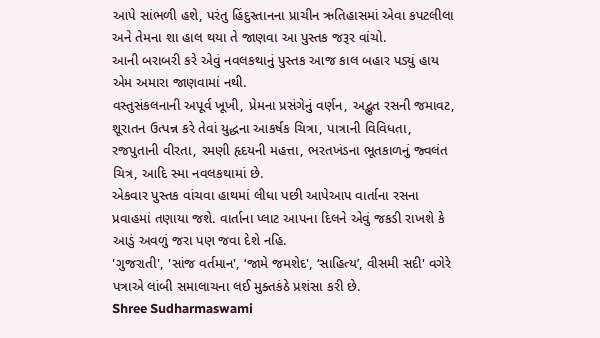આપે સાંભળી હશે, પરંતુ હિંદુસ્તાનના પ્રાચીન ઋતિહાસમાં એવા કપટલીલા અને તેમના શા હાલ થયા તે જાણવા આ પુસ્તક જરૂર વાંચો.
આની બરાબરી કરે એવું નવલકથાનું પુસ્તક આજ કાલ બહાર પડ્યું હાય એમ અમારા જાણવામાં નથી.
વસ્તુસંકલનાની અપૂર્વ ખૂખી, પ્રેમના પ્રસંગેનું વર્ણન, અદ્ભુત રસની જમાવટ, શૂરાતન ઉત્પન્ન કરે તેવાં યુદ્ધના આકર્ષક ચિત્રા, પાત્રાની વિવિધતા, રજપુતાની વીરતા, રમણી હૃદયની મહત્તા, ભરતખંડના ભૂતકાળનું જ્વલંત ચિત્ર, આદિ સ્મા નવલકથામાં છે.
એકવાર પુસ્તક વાંચવા હાથમાં લીધા પછી આપેઆપ વાર્તાના રસના પ્રવાહમાં તણાયા જશે. વાર્તાના પ્લાટ આપના દિલને એવું જકડી રાખશે કે આડું અવળું જરા પણ જવા દેશે નહિ.
'ગુજરાતી', 'સાંજ વર્તમાન', ‘જામે જમશેદ', ‘સાહિત્ય’, વીસમી સદી' વગેરે પત્રાએ લાંબી સમાલાચના લઈ મુક્તકંઠે પ્રશંસા કરી છે.
Shree Sudharmaswami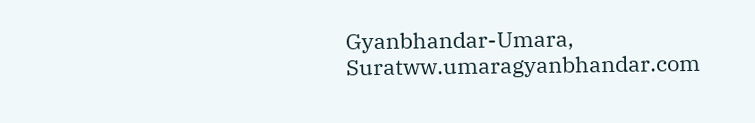Gyanbhandar-Umara, Suratww.umaragyanbhandar.com